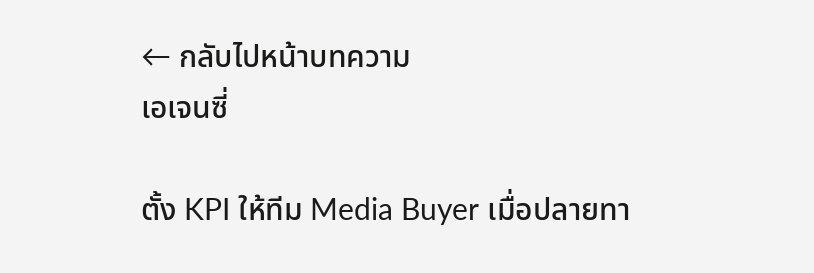← กลับไปหน้าบทความ
เอเจนซี่

ตั้ง KPI ให้ทีม Media Buyer เมื่อปลายทา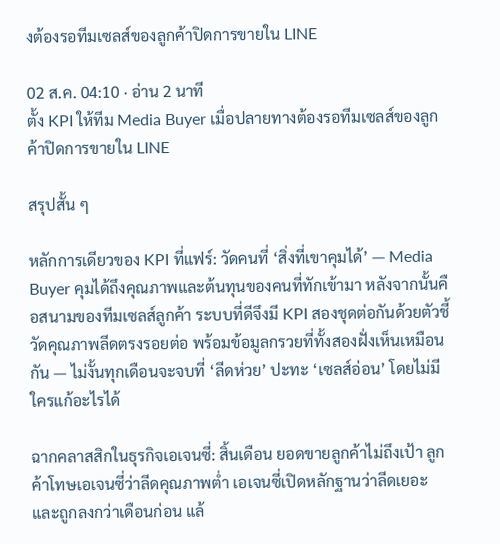งต้องรอทีมเซลส์ของลูกค้าปิดการขายใน LINE

02 ส.ค. 04:10 · อ่าน 2 นาที
ตั้ง KPI ให้ทีม Media Buyer เมื่อปลายทางต้องรอทีมเซลส์ของลูกค้าปิดการขายใน LINE

สรุปสั้น ๆ

หลักการเดียวของ KPI ที่แฟร์: วัดคนที่ ‘สิ่งที่เขาคุมได้’ — Media Buyer คุมได้ถึงคุณภาพและต้นทุนของคนที่ทักเข้ามา หลังจากนั้นคือสนามของทีมเซลส์ลูกค้า ระบบที่ดีจึงมี KPI สองชุดต่อกันด้วยตัวชี้วัดคุณภาพลีดตรงรอยต่อ พร้อมข้อมูลกรวยที่ทั้งสองฝั่งเห็นเหมือนกัน — ไม่งั้นทุกเดือนจะจบที่ ‘ลีดห่วย’ ปะทะ ‘เซลส์อ่อน’ โดยไม่มีใครแก้อะไรได้

ฉากคลาสสิกในธุรกิจเอเจนซี่: สิ้นเดือน ยอดขายลูกค้าไม่ถึงเป้า ลูกค้าโทษเอเจนซี่ว่าลีดคุณภาพต่ำ เอเจนซี่เปิดหลักฐานว่าลีดเยอะและถูกลงกว่าเดือนก่อน แล้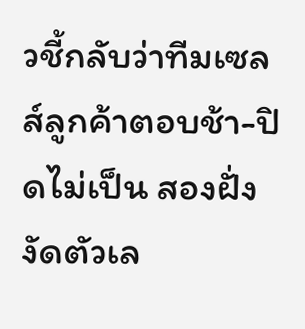วชี้กลับว่าทีมเซลส์ลูกค้าตอบช้า-ปิดไม่เป็น สองฝั่งงัดตัวเล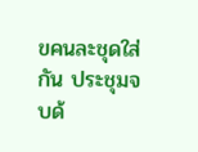ขคนละชุดใส่กัน ประชุมจบด้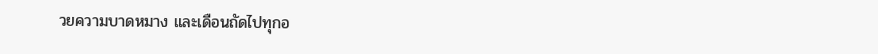วยความบาดหมาง และเดือนถัดไปทุกอ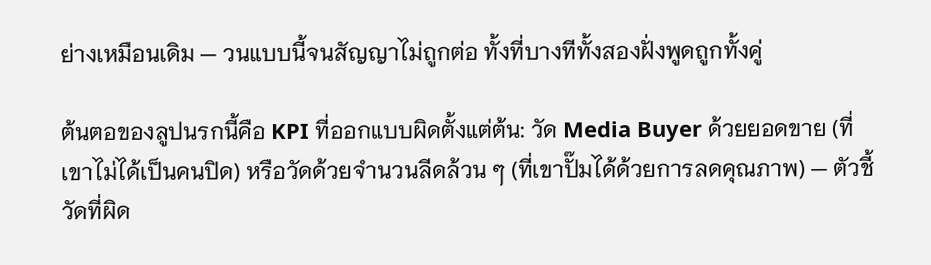ย่างเหมือนเดิม — วนแบบนี้จนสัญญาไม่ถูกต่อ ทั้งที่บางทีทั้งสองฝั่งพูดถูกทั้งคู่

ต้นตอของลูปนรกนี้คือ KPI ที่ออกแบบผิดตั้งแต่ต้น: วัด Media Buyer ด้วยยอดขาย (ที่เขาไม่ได้เป็นคนปิด) หรือวัดด้วยจำนวนลีดล้วน ๆ (ที่เขาปั๊มได้ด้วยการลดคุณภาพ) — ตัวชี้วัดที่ผิด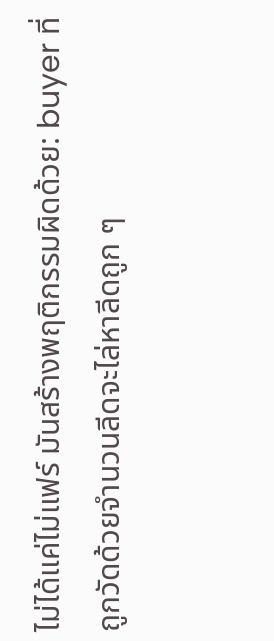ไม่ได้แค่ไม่แฟร์ มันสร้างพฤติกรรมผิดด้วย: buyer ที่ถูกวัดด้วยจำนวนลีดจะไล่หาลีดถูก ๆ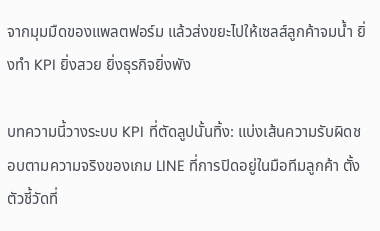จากมุมมืดของแพลตฟอร์ม แล้วส่งขยะไปให้เซลส์ลูกค้าจมน้ำ ยิ่งทำ KPI ยิ่งสวย ยิ่งธุรกิจยิ่งพัง

บทความนี้วางระบบ KPI ที่ตัดลูปนั้นทิ้ง: แบ่งเส้นความรับผิดชอบตามความจริงของเกม LINE ที่การปิดอยู่ในมือทีมลูกค้า ตั้งตัวชี้วัดที่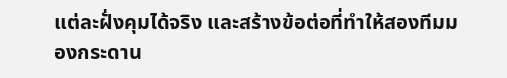แต่ละฝั่งคุมได้จริง และสร้างข้อต่อที่ทำให้สองทีมมองกระดาน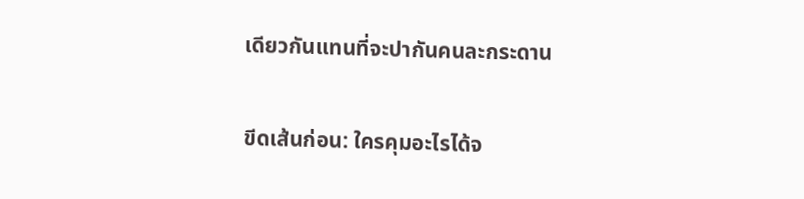เดียวกันแทนที่จะปากันคนละกระดาน

ขีดเส้นก่อน: ใครคุมอะไรได้จ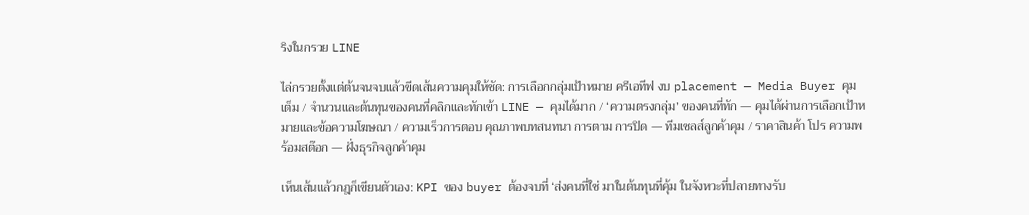ริงในกรวย LINE

ไล่กรวยตั้งแต่ต้นจนจบแล้วขีดเส้นความคุมให้ชัด: การเลือกกลุ่มเป้าหมาย ครีเอทีฟ งบ placement — Media Buyer คุมเต็ม / จำนวนและต้นทุนของคนที่คลิกและทักเข้า LINE — คุมได้มาก / ‘ความตรงกลุ่ม’ ของคนที่ทัก — คุมได้ผ่านการเลือกเป้าหมายและข้อความโฆษณา / ความเร็วการตอบ คุณภาพบทสนทนา การตาม การปิด — ทีมเซลส์ลูกค้าคุม / ราคาสินค้า โปร ความพร้อมสต๊อก — ฝั่งธุรกิจลูกค้าคุม

เห็นเส้นแล้วกฎก็เขียนตัวเอง: KPI ของ buyer ต้องจบที่ ‘ส่งคนที่ใช่ มาในต้นทุนที่คุ้ม ในจังหวะที่ปลายทางรับ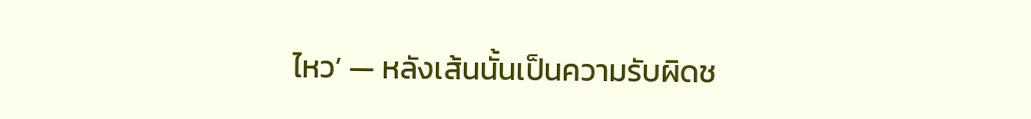ไหว’ — หลังเส้นนั้นเป็นความรับผิดช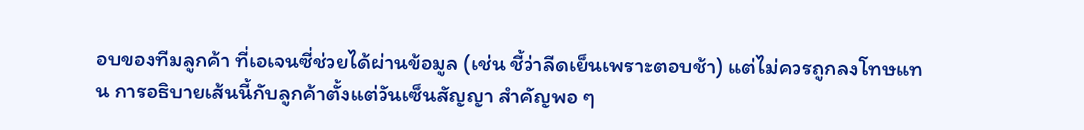อบของทีมลูกค้า ที่เอเจนซี่ช่วยได้ผ่านข้อมูล (เช่น ชี้ว่าลีดเย็นเพราะตอบช้า) แต่ไม่ควรถูกลงโทษแทน การอธิบายเส้นนี้กับลูกค้าตั้งแต่วันเซ็นสัญญา สำคัญพอ ๆ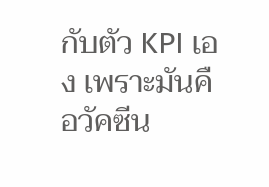กับตัว KPI เอง เพราะมันคือวัคซีน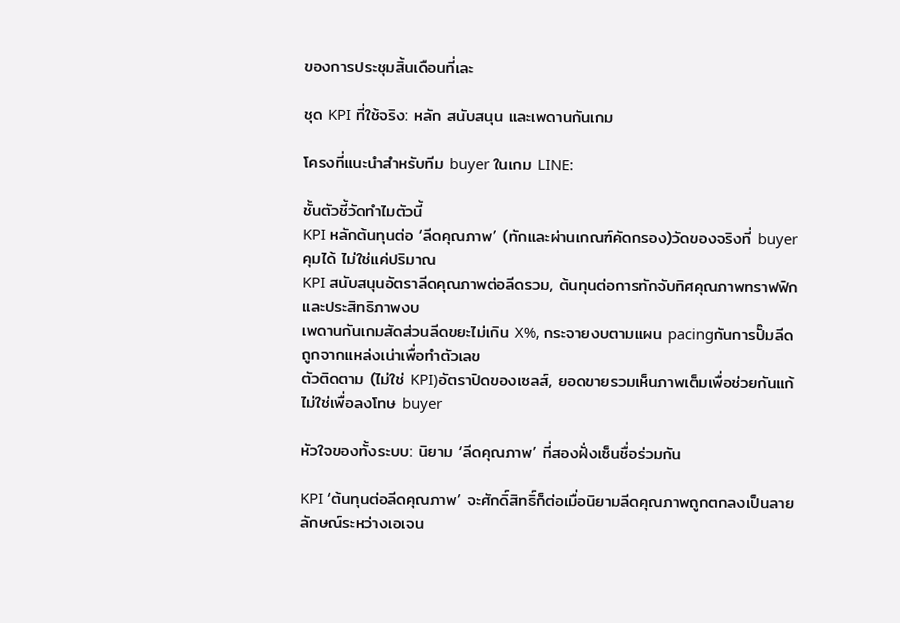ของการประชุมสิ้นเดือนที่เละ

ชุด KPI ที่ใช้จริง: หลัก สนับสนุน และเพดานกันเกม

โครงที่แนะนำสำหรับทีม buyer ในเกม LINE:

ชั้นตัวชี้วัดทำไมตัวนี้
KPI หลักต้นทุนต่อ ‘ลีดคุณภาพ’ (ทักและผ่านเกณฑ์คัดกรอง)วัดของจริงที่ buyer คุมได้ ไม่ใช่แค่ปริมาณ
KPI สนับสนุนอัตราลีดคุณภาพต่อลีดรวม, ต้นทุนต่อการทักจับทิศคุณภาพทราฟฟิกและประสิทธิภาพงบ
เพดานกันเกมสัดส่วนลีดขยะไม่เกิน X%, กระจายงบตามแผน pacingกันการปั๊มลีดถูกจากแหล่งเน่าเพื่อทำตัวเลข
ตัวติดตาม (ไม่ใช่ KPI)อัตราปิดของเซลส์, ยอดขายรวมเห็นภาพเต็มเพื่อช่วยกันแก้ ไม่ใช่เพื่อลงโทษ buyer

หัวใจของทั้งระบบ: นิยาม ‘ลีดคุณภาพ’ ที่สองฝั่งเซ็นชื่อร่วมกัน

KPI ‘ต้นทุนต่อลีดคุณภาพ’ จะศักดิ์สิทธิ์ก็ต่อเมื่อนิยามลีดคุณภาพถูกตกลงเป็นลายลักษณ์ระหว่างเอเจน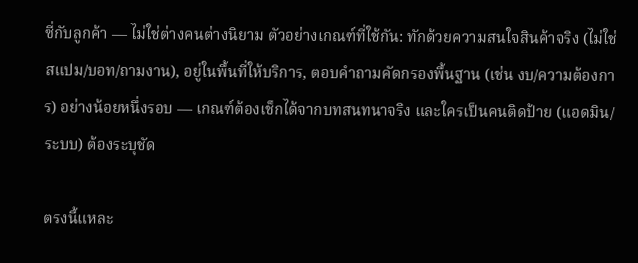ซี่กับลูกค้า — ไม่ใช่ต่างคนต่างนิยาม ตัวอย่างเกณฑ์ที่ใช้กัน: ทักด้วยความสนใจสินค้าจริง (ไม่ใช่สแปม/บอท/ถามงาน), อยู่ในพื้นที่ให้บริการ, ตอบคำถามคัดกรองพื้นฐาน (เช่น งบ/ความต้องการ) อย่างน้อยหนึ่งรอบ — เกณฑ์ต้องเช็กได้จากบทสนทนาจริง และใครเป็นคนติดป้าย (แอดมิน/ระบบ) ต้องระบุชัด

ตรงนี้แหละ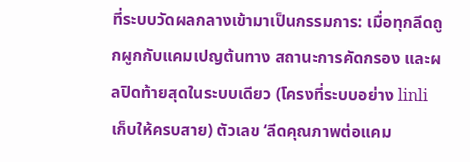ที่ระบบวัดผลกลางเข้ามาเป็นกรรมการ: เมื่อทุกลีดถูกผูกกับแคมเปญต้นทาง สถานะการคัดกรอง และผลปิดท้ายสุดในระบบเดียว (โครงที่ระบบอย่าง linli เก็บให้ครบสาย) ตัวเลข ‘ลีดคุณภาพต่อแคม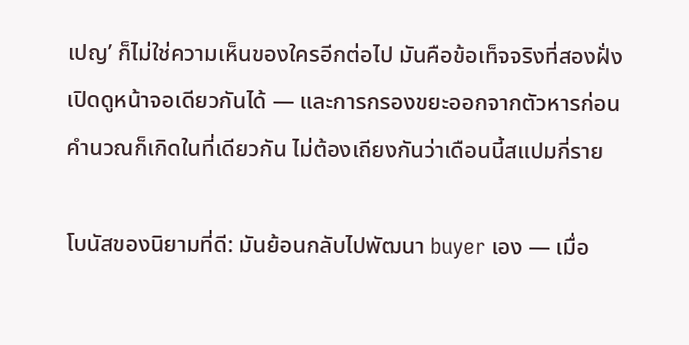เปญ’ ก็ไม่ใช่ความเห็นของใครอีกต่อไป มันคือข้อเท็จจริงที่สองฝั่งเปิดดูหน้าจอเดียวกันได้ — และการกรองขยะออกจากตัวหารก่อนคำนวณก็เกิดในที่เดียวกัน ไม่ต้องเถียงกันว่าเดือนนี้สแปมกี่ราย

โบนัสของนิยามที่ดี: มันย้อนกลับไปพัฒนา buyer เอง — เมื่อ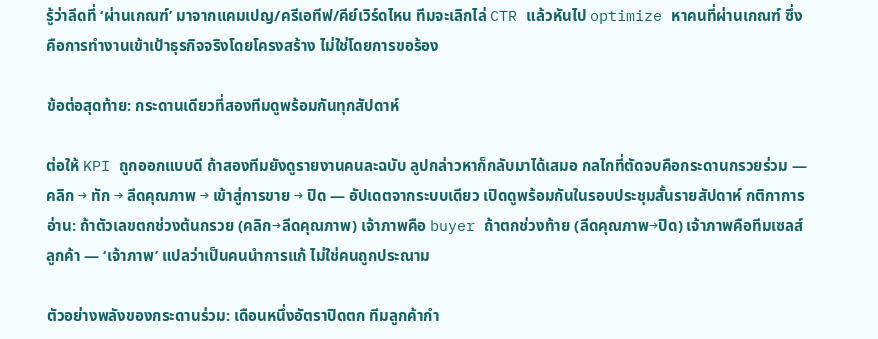รู้ว่าลีดที่ ‘ผ่านเกณฑ์’ มาจากแคมเปญ/ครีเอทีฟ/คีย์เวิร์ดไหน ทีมจะเลิกไล่ CTR แล้วหันไป optimize หาคนที่ผ่านเกณฑ์ ซึ่งคือการทำงานเข้าเป้าธุรกิจจริงโดยโครงสร้าง ไม่ใช่โดยการขอร้อง

ข้อต่อสุดท้าย: กระดานเดียวที่สองทีมดูพร้อมกันทุกสัปดาห์

ต่อให้ KPI ถูกออกแบบดี ถ้าสองทีมยังดูรายงานคนละฉบับ ลูปกล่าวหาก็กลับมาได้เสมอ กลไกที่ตัดจบคือกระดานกรวยร่วม — คลิก → ทัก → ลีดคุณภาพ → เข้าสู่การขาย → ปิด — อัปเดตจากระบบเดียว เปิดดูพร้อมกันในรอบประชุมสั้นรายสัปดาห์ กติกาการอ่าน: ถ้าตัวเลขตกช่วงต้นกรวย (คลิก→ลีดคุณภาพ) เจ้าภาพคือ buyer ถ้าตกช่วงท้าย (ลีดคุณภาพ→ปิด) เจ้าภาพคือทีมเซลส์ลูกค้า — ‘เจ้าภาพ’ แปลว่าเป็นคนนำการแก้ ไม่ใช่คนถูกประณาม

ตัวอย่างพลังของกระดานร่วม: เดือนหนึ่งอัตราปิดตก ทีมลูกค้ากำ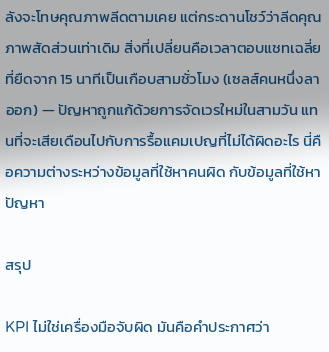ลังจะโทษคุณภาพลีดตามเคย แต่กระดานโชว์ว่าลีดคุณภาพสัดส่วนเท่าเดิม สิ่งที่เปลี่ยนคือเวลาตอบแชทเฉลี่ยที่ยืดจาก 15 นาทีเป็นเกือบสามชั่วโมง (เซลส์คนหนึ่งลาออก) — ปัญหาถูกแก้ด้วยการจัดเวรใหม่ในสามวัน แทนที่จะเสียเดือนไปกับการรื้อแคมเปญที่ไม่ได้ผิดอะไร นี่คือความต่างระหว่างข้อมูลที่ใช้หาคนผิด กับข้อมูลที่ใช้หาปัญหา

สรุป

KPI ไม่ใช่เครื่องมือจับผิด มันคือคำประกาศว่า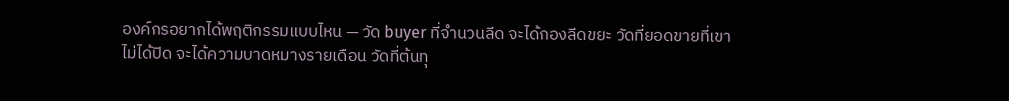องค์กรอยากได้พฤติกรรมแบบไหน — วัด buyer ที่จำนวนลีด จะได้กองลีดขยะ วัดที่ยอดขายที่เขาไม่ได้ปิด จะได้ความบาดหมางรายเดือน วัดที่ต้นทุ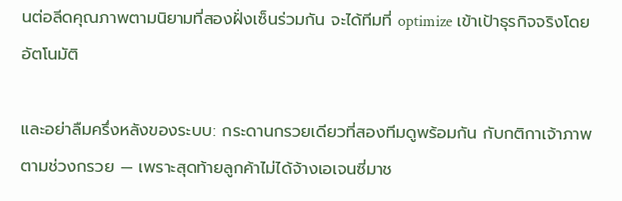นต่อลีดคุณภาพตามนิยามที่สองฝั่งเซ็นร่วมกัน จะได้ทีมที่ optimize เข้าเป้าธุรกิจจริงโดยอัตโนมัติ

และอย่าลืมครึ่งหลังของระบบ: กระดานกรวยเดียวที่สองทีมดูพร้อมกัน กับกติกาเจ้าภาพตามช่วงกรวย — เพราะสุดท้ายลูกค้าไม่ได้จ้างเอเจนซี่มาช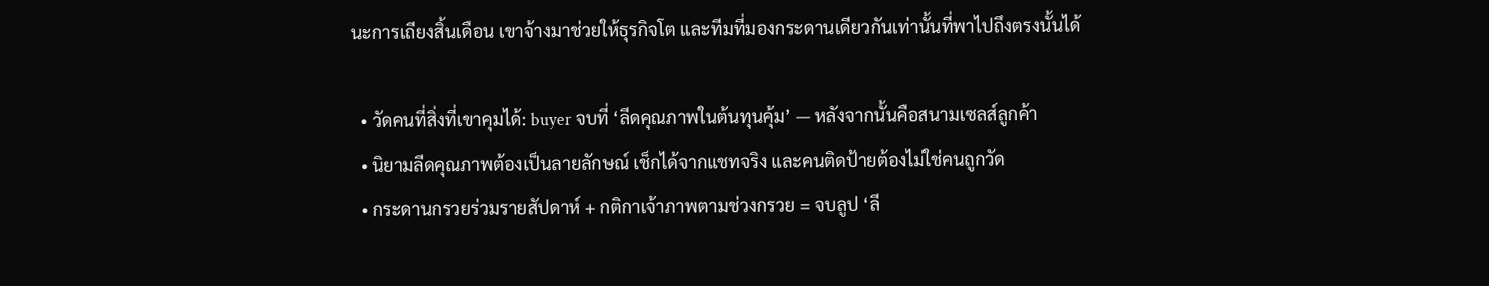นะการเถียงสิ้นเดือน เขาจ้างมาช่วยให้ธุรกิจโต และทีมที่มองกระดานเดียวกันเท่านั้นที่พาไปถึงตรงนั้นได้

  • วัดคนที่สิ่งที่เขาคุมได้: buyer จบที่ ‘ลีดคุณภาพในต้นทุนคุ้ม’ — หลังจากนั้นคือสนามเซลส์ลูกค้า
  • นิยามลีดคุณภาพต้องเป็นลายลักษณ์ เช็กได้จากแชทจริง และคนติดป้ายต้องไม่ใช่คนถูกวัด
  • กระดานกรวยร่วมรายสัปดาห์ + กติกาเจ้าภาพตามช่วงกรวย = จบลูป ‘ลี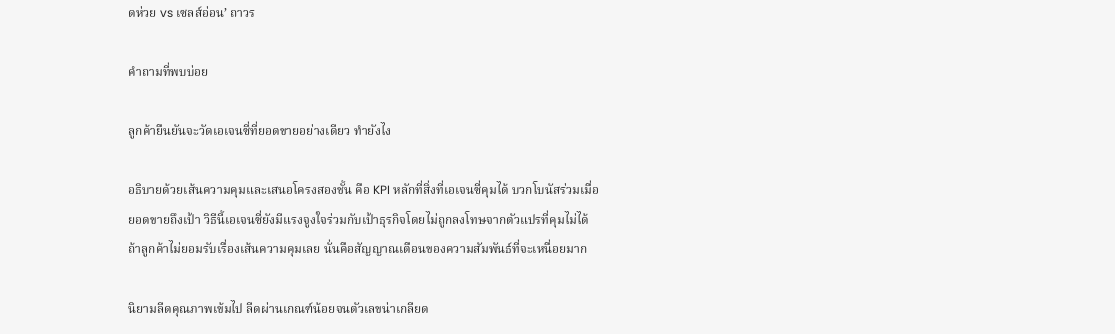ดห่วย vs เซลส์อ่อน’ ถาวร

คำถามที่พบบ่อย

ลูกค้ายืนยันจะวัดเอเจนซี่ที่ยอดขายอย่างเดียว ทำยังไง

อธิบายด้วยเส้นความคุมและเสนอโครงสองชั้น คือ KPI หลักที่สิ่งที่เอเจนซี่คุมได้ บวกโบนัสร่วมเมื่อยอดขายถึงเป้า วิธีนี้เอเจนซี่ยังมีแรงจูงใจร่วมกับเป้าธุรกิจโดยไม่ถูกลงโทษจากตัวแปรที่คุมไม่ได้ ถ้าลูกค้าไม่ยอมรับเรื่องเส้นความคุมเลย นั่นคือสัญญาณเตือนของความสัมพันธ์ที่จะเหนื่อยมาก

นิยามลีดคุณภาพเข้มไป ลีดผ่านเกณฑ์น้อยจนตัวเลขน่าเกลียด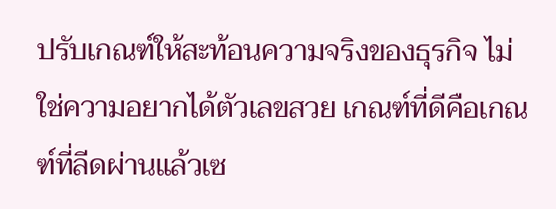ปรับเกณฑ์ให้สะท้อนความจริงของธุรกิจ ไม่ใช่ความอยากได้ตัวเลขสวย เกณฑ์ที่ดีคือเกณฑ์ที่ลีดผ่านแล้วเซ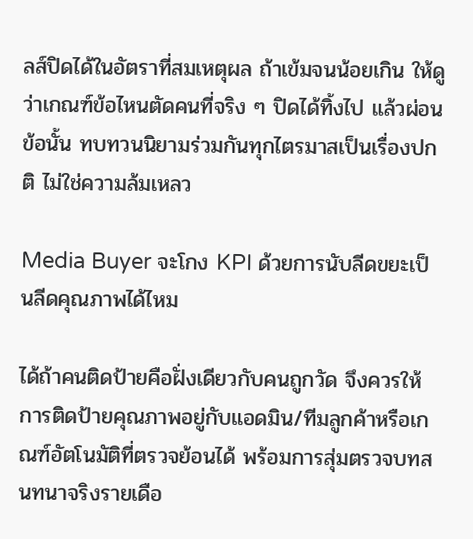ลส์ปิดได้ในอัตราที่สมเหตุผล ถ้าเข้มจนน้อยเกิน ให้ดูว่าเกณฑ์ข้อไหนตัดคนที่จริง ๆ ปิดได้ทิ้งไป แล้วผ่อนข้อนั้น ทบทวนนิยามร่วมกันทุกไตรมาสเป็นเรื่องปกติ ไม่ใช่ความล้มเหลว

Media Buyer จะโกง KPI ด้วยการนับลีดขยะเป็นลีดคุณภาพได้ไหม

ได้ถ้าคนติดป้ายคือฝั่งเดียวกับคนถูกวัด จึงควรให้การติดป้ายคุณภาพอยู่กับแอดมิน/ทีมลูกค้าหรือเกณฑ์อัตโนมัติที่ตรวจย้อนได้ พร้อมการสุ่มตรวจบทสนทนาจริงรายเดือ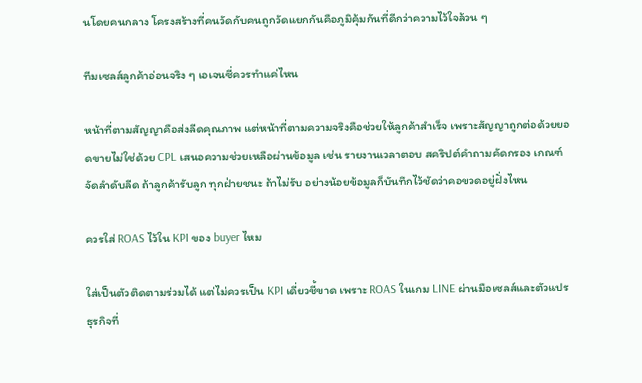นโดยคนกลาง โครงสร้างที่คนวัดกับคนถูกวัดแยกกันคือภูมิคุ้มกันที่ดีกว่าความไว้ใจล้วน ๆ

ทีมเซลส์ลูกค้าอ่อนจริง ๆ เอเจนซี่ควรทำแค่ไหน

หน้าที่ตามสัญญาคือส่งลีดคุณภาพ แต่หน้าที่ตามความจริงคือช่วยให้ลูกค้าสำเร็จ เพราะสัญญาถูกต่อด้วยยอดขายไม่ใช่ด้วย CPL เสนอความช่วยเหลือผ่านข้อมูล เช่น รายงานเวลาตอบ สคริปต์คำถามคัดกรอง เกณฑ์จัดลำดับลีด ถ้าลูกค้ารับลูก ทุกฝ่ายชนะ ถ้าไม่รับ อย่างน้อยข้อมูลก็บันทึกไว้ชัดว่าคอขวดอยู่ฝั่งไหน

ควรใส่ ROAS ไว้ใน KPI ของ buyer ไหม

ใส่เป็นตัวติดตามร่วมได้ แต่ไม่ควรเป็น KPI เดี่ยวชี้ขาด เพราะ ROAS ในเกม LINE ผ่านมือเซลส์และตัวแปรธุรกิจที่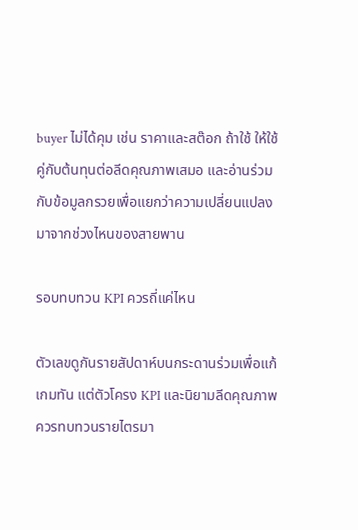buyer ไม่ได้คุม เช่น ราคาและสต๊อก ถ้าใช้ ให้ใช้คู่กับต้นทุนต่อลีดคุณภาพเสมอ และอ่านร่วมกับข้อมูลกรวยเพื่อแยกว่าความเปลี่ยนแปลงมาจากช่วงไหนของสายพาน

รอบทบทวน KPI ควรถี่แค่ไหน

ตัวเลขดูกันรายสัปดาห์บนกระดานร่วมเพื่อแก้เกมทัน แต่ตัวโครง KPI และนิยามลีดคุณภาพควรทบทวนรายไตรมา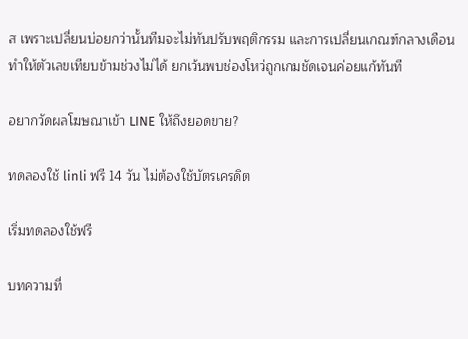ส เพราะเปลี่ยนบ่อยกว่านั้นทีมจะไม่ทันปรับพฤติกรรม และการเปลี่ยนเกณฑ์กลางเดือนทำให้ตัวเลขเทียบข้ามช่วงไม่ได้ ยกเว้นพบช่องโหว่ถูกเกมชัดเจนค่อยแก้ทันที

อยากวัดผลโฆษณาเข้า LINE ให้ถึงยอดขาย?

ทดลองใช้ linli ฟรี 14 วัน ไม่ต้องใช้บัตรเครดิต

เริ่มทดลองใช้ฟรี

บทความที่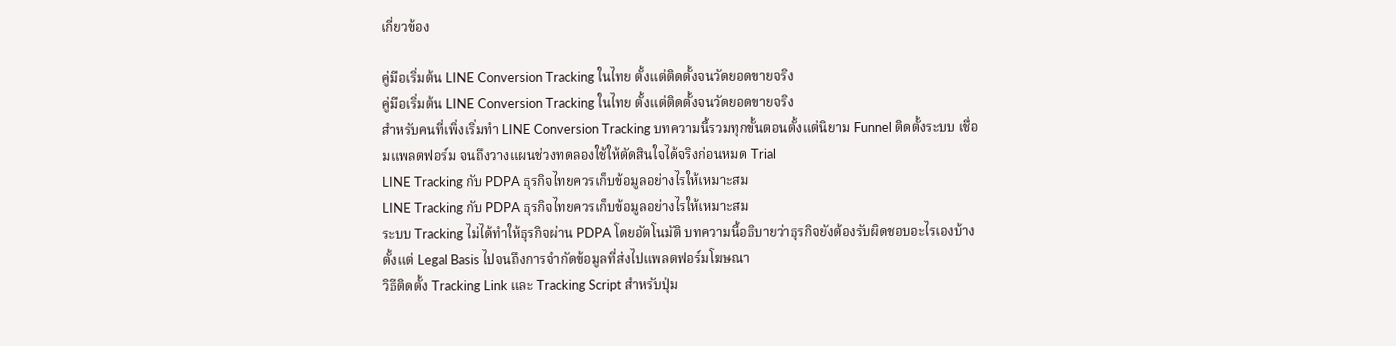เกี่ยวข้อง

คู่มือเริ่มต้น LINE Conversion Tracking ในไทย ตั้งแต่ติดตั้งจนวัดยอดขายจริง
คู่มือเริ่มต้น LINE Conversion Tracking ในไทย ตั้งแต่ติดตั้งจนวัดยอดขายจริง
สำหรับคนที่เพิ่งเริ่มทำ LINE Conversion Tracking บทความนี้รวมทุกขั้นตอนตั้งแต่นิยาม Funnel ติดตั้งระบบ เชื่อมแพลตฟอร์ม จนถึงวางแผนช่วงทดลองใช้ให้ตัดสินใจได้จริงก่อนหมด Trial
LINE Tracking กับ PDPA ธุรกิจไทยควรเก็บข้อมูลอย่างไรให้เหมาะสม
LINE Tracking กับ PDPA ธุรกิจไทยควรเก็บข้อมูลอย่างไรให้เหมาะสม
ระบบ Tracking ไม่ได้ทำให้ธุรกิจผ่าน PDPA โดยอัตโนมัติ บทความนี้อธิบายว่าธุรกิจยังต้องรับผิดชอบอะไรเองบ้าง ตั้งแต่ Legal Basis ไปจนถึงการจำกัดข้อมูลที่ส่งไปแพลตฟอร์มโฆษณา
วิธีติดตั้ง Tracking Link และ Tracking Script สำหรับปุ่ม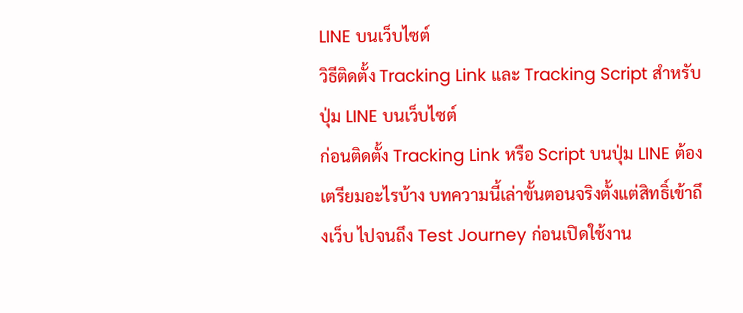LINE บนเว็บไซต์
วิธีติดตั้ง Tracking Link และ Tracking Script สำหรับปุ่ม LINE บนเว็บไซต์
ก่อนติดตั้ง Tracking Link หรือ Script บนปุ่ม LINE ต้องเตรียมอะไรบ้าง บทความนี้เล่าขั้นตอนจริงตั้งแต่สิทธิ์เข้าถึงเว็บ ไปจนถึง Test Journey ก่อนเปิดใช้งาน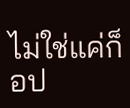ไม่ใช่แค่ก็อป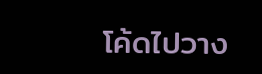โค้ดไปวาง